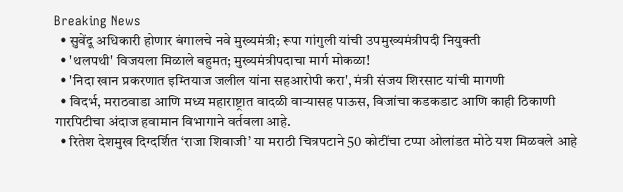Breaking News
  • सुवेंदू अधिकारी होणार बंगालचे नवे मुख्यमंत्री; रूपा गांगुली यांची उपमुख्यमंत्रीपदी नियुक्ती
  • 'थलपथी' विजयला मिळाले बहुमत; मुख्यमंत्रीपदाचा मार्ग मोकळा!
  • 'निदा खान प्रकरणात इम्तियाज जलील यांना सहआरोपी करा', मंत्री संजय शिरसाट यांची मागणी
  • विदर्भ, मराठवाडा आणि मध्य महाराष्ट्रात वादळी वाऱ्यासह पाऊस, विजांचा कडकडाट आणि काही ठिकाणी गारपिटीचा अंदाज हवामान विभागाने वर्तवला आहे.
  • रितेश देशमुख दिग्दर्शित ‘राजा शिवाजी’ या मराठी चित्रपटाने 50 कोटींचा टप्पा ओलांडत मोठे यश मिळवले आहे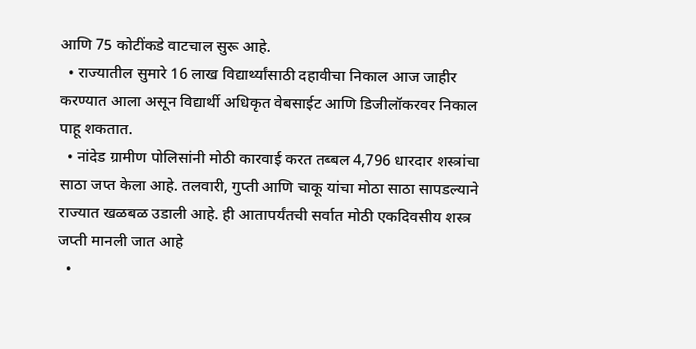आणि 75 कोटींकडे वाटचाल सुरू आहे.
  • राज्यातील सुमारे 16 लाख विद्यार्थ्यांसाठी दहावीचा निकाल आज जाहीर करण्यात आला असून विद्यार्थी अधिकृत वेबसाईट आणि डिजीलॉकरवर निकाल पाहू शकतात.
  • नांदेड ग्रामीण पोलिसांनी मोठी कारवाई करत तब्बल 4,796 धारदार शस्त्रांचा साठा जप्त केला आहे. तलवारी, गुप्ती आणि चाकू यांचा मोठा साठा सापडल्याने राज्यात खळबळ उडाली आहे. ही आतापर्यंतची सर्वात मोठी एकदिवसीय शस्त्र जप्ती मानली जात आहे
  •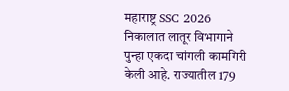महाराष्ट्र SSC 2026 निकालात लातूर विभागाने पुन्हा एकदा चांगली कामगिरी केली आहे. राज्यातील 179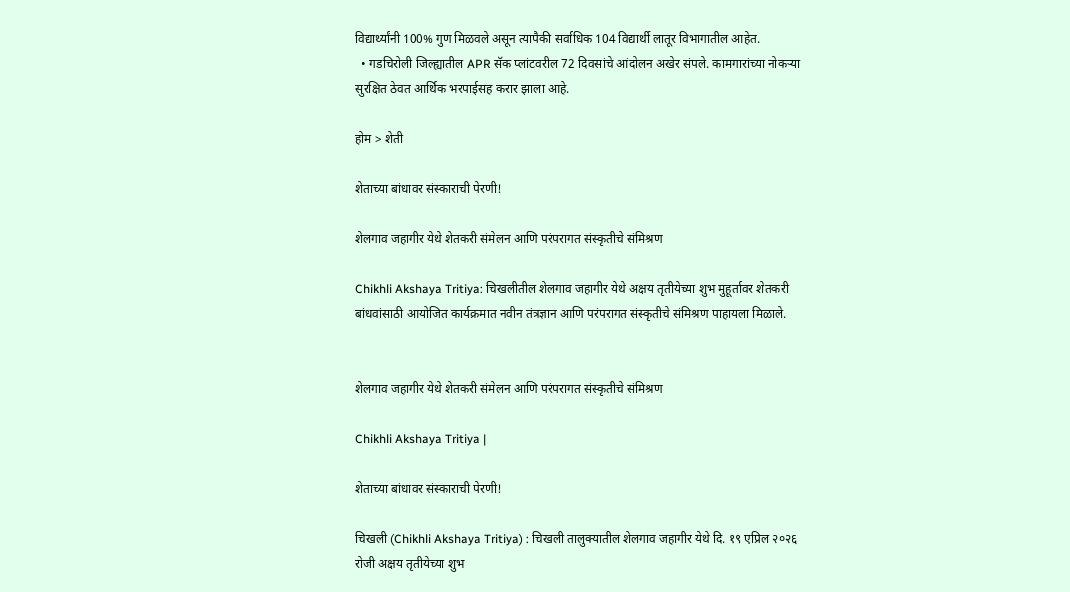विद्यार्थ्यांनी 100% गुण मिळवले असून त्यापैकी सर्वाधिक 104 विद्यार्थी लातूर विभागातील आहेत.
  • गडचिरोली जिल्ह्यातील APR सॅक प्लांटवरील 72 दिवसांचे आंदोलन अखेर संपले. कामगारांच्या नोकऱ्या सुरक्षित ठेवत आर्थिक भरपाईसह करार झाला आहे.

होम > शेती

शेताच्या बांधावर संस्काराची पेरणी!

शेलगाव जहागीर येथे शेतकरी संमेलन आणि परंपरागत संस्कृतीचे संमिश्रण

Chikhli Akshaya Tritiya: चिखलीतील शेलगाव जहागीर येथे अक्षय तृतीयेच्या शुभ मुहूर्तावर शेतकरी बांधवांसाठी आयोजित कार्यक्रमात नवीन तंत्रज्ञान आणि परंपरागत संस्कृतीचे संमिश्रण पाहायला मिळाले.


शेलगाव जहागीर येथे शेतकरी संमेलन आणि परंपरागत संस्कृतीचे संमिश्रण

Chikhli Akshaya Tritiya |

शेताच्या बांधावर संस्काराची पेरणी!

चिखली (Chikhli Akshaya Tritiya) : चिखली तालुक्यातील शेलगाव जहागीर येथे दि. १९ एप्रिल २०२६ रोजी अक्षय तृतीयेच्या शुभ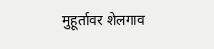मुहूर्तावर शेलगाव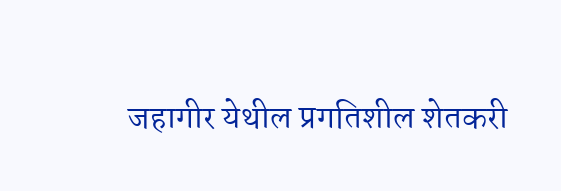जहागीर येथील प्रगतिशील शेतकरी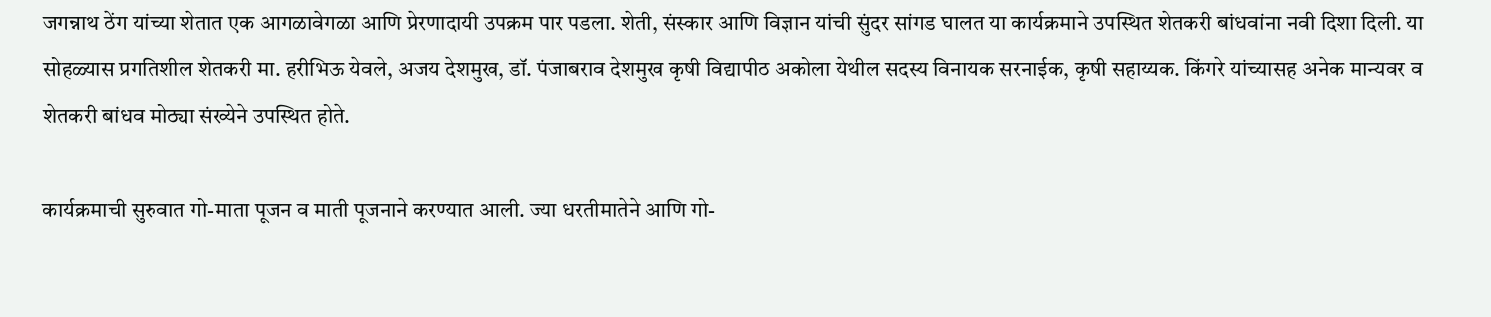जगन्नाथ ठेंग यांच्या शेतात एक आगळावेगळा आणि प्रेरणादायी उपक्रम पार पडला. शेती, संस्कार आणि विज्ञान यांची सुंदर सांगड घालत या कार्यक्रमाने उपस्थित शेतकरी बांधवांना नवी दिशा दिली. या सोहळ्यास प्रगतिशील शेतकरी मा. हरीभिऊ येवले, अजय देशमुख, डॉ. पंजाबराव देशमुख कृषी विद्यापीठ अकोला येथील सदस्य विनायक सरनाईक, कृषी सहाय्यक. किंगरे यांच्यासह अनेक मान्यवर व शेतकरी बांधव मोठ्या संख्येने उपस्थित होते.

कार्यक्रमाची सुरुवात गो-माता पूजन व माती पूजनाने करण्यात आली. ज्या धरतीमातेने आणि गो-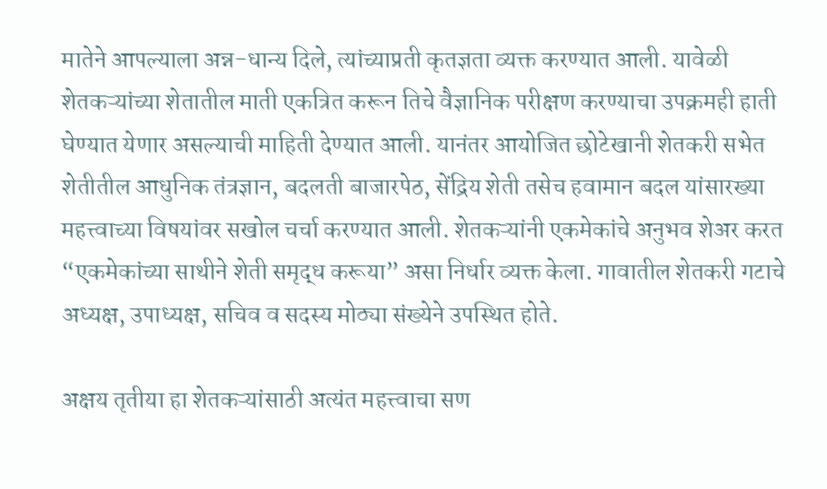मातेने आपल्याला अन्न-धान्य दिले, त्यांच्याप्रती कृतज्ञता व्यक्त करण्यात आली. यावेळी शेतकऱ्यांच्या शेतातील माती एकत्रित करून तिचे वैज्ञानिक परीक्षण करण्याचा उपक्रमही हाती घेण्यात येणार असल्याची माहिती देण्यात आली. यानंतर आयोजित छोटेखानी शेतकरी सभेत शेतीतील आधुनिक तंत्रज्ञान, बदलती बाजारपेठ, सेंद्रिय शेती तसेच हवामान बदल यांसारख्या महत्त्वाच्या विषयांवर सखोल चर्चा करण्यात आली. शेतकऱ्यांनी एकमेकांचे अनुभव शेअर करत “एकमेकांच्या साथीने शेती समृद्ध करूया” असा निर्धार व्यक्त केला. गावातील शेतकरी गटाचे अध्यक्ष, उपाध्यक्ष, सचिव व सदस्य मोठ्या संख्येने उपस्थित होते.

अक्षय तृतीया हा शेतकऱ्यांसाठी अत्यंत महत्त्वाचा सण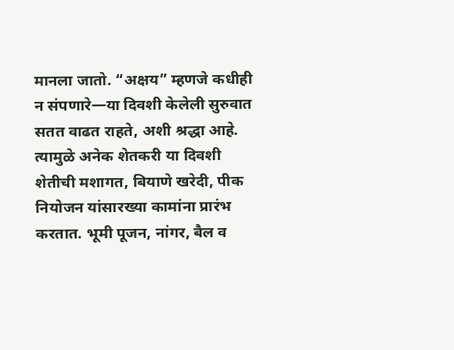मानला जातो. “अक्षय” म्हणजे कधीही न संपणारे—या दिवशी केलेली सुरुवात सतत वाढत राहते, अशी श्रद्धा आहे. त्यामुळे अनेक शेतकरी या दिवशी शेतीची मशागत, बियाणे खरेदी, पीक नियोजन यांसारख्या कामांना प्रारंभ करतात. भूमी पूजन, नांगर, बैल व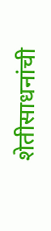शेतीसाधनांची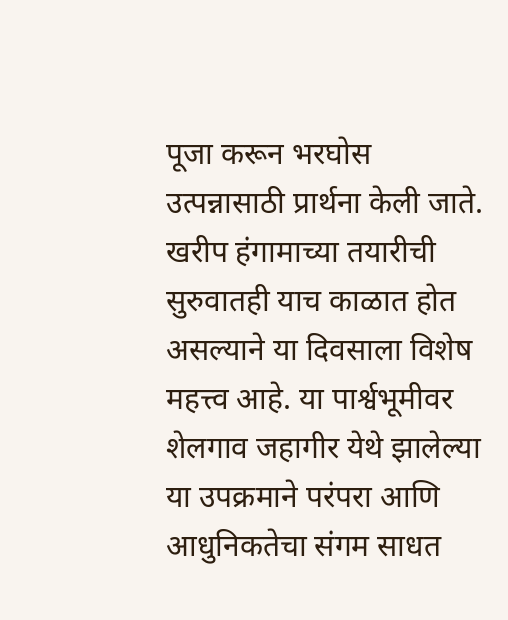पूजा करून भरघोस उत्पन्नासाठी प्रार्थना केली जाते. खरीप हंगामाच्या तयारीची सुरुवातही याच काळात होत असल्याने या दिवसाला विशेष महत्त्व आहे. या पार्श्वभूमीवर शेलगाव जहागीर येथे झालेल्या या उपक्रमाने परंपरा आणि आधुनिकतेचा संगम साधत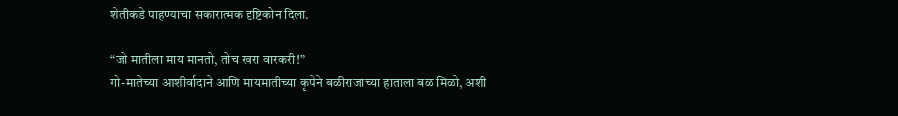शेतीकडे पाहण्याचा सकारात्मक दृष्टिकोन दिला.

“जो मातीला माय मानतो, तोच खरा वारकरी!”
गो-मातेच्या आशीर्वादाने आणि मायमातीच्या कृपेने बळीराजाच्या हाताला बळ मिळो, अशी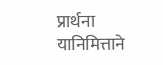प्रार्थना यानिमित्ताने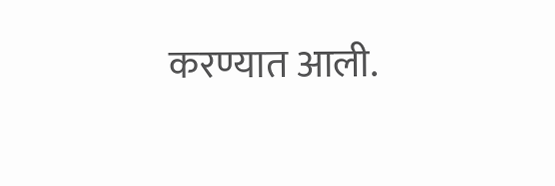करण्यात आली.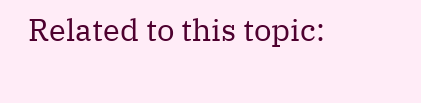Related to this topic: